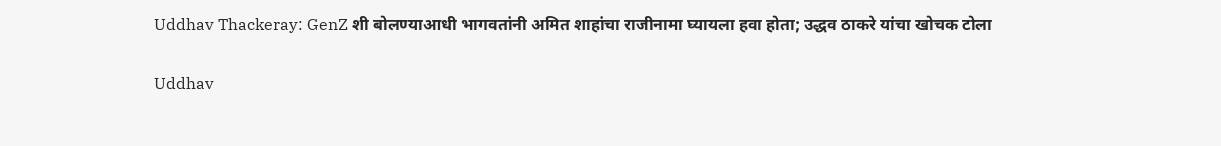Uddhav Thackeray: GenZ शी बोलण्याआधी भागवतांनी अमित शाहांचा राजीनामा घ्यायला हवा होता; उद्धव ठाकरे यांचा खोचक टोला

Uddhav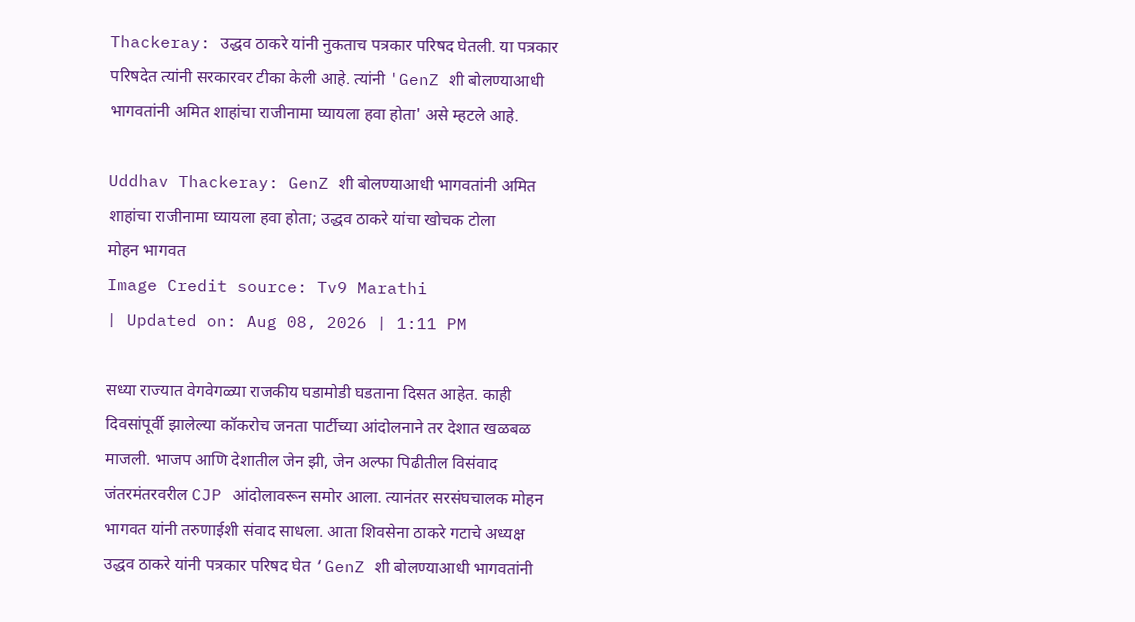Thackeray: उद्धव ठाकरे यांनी नुकताच पत्रकार परिषद घेतली. या पत्रकार परिषदेत त्यांनी सरकारवर टीका केली आहे. त्यांनी 'GenZ शी बोलण्याआधी भागवतांनी अमित शाहांचा राजीनामा घ्यायला हवा होता' असे म्हटले आहे.

Uddhav Thackeray: GenZ शी बोलण्याआधी भागवतांनी अमित शाहांचा राजीनामा घ्यायला हवा होता; उद्धव ठाकरे यांचा खोचक टोला
मोहन भागवत
Image Credit source: Tv9 Marathi
| Updated on: Aug 08, 2026 | 1:11 PM

सध्या राज्यात वेगवेगळ्या राजकीय घडामोडी घडताना दिसत आहेत. काही दिवसांपूर्वी झालेल्या कॉकरोच जनता पार्टीच्या आंदोलनाने तर देशात खळबळ माजली. भाजप आणि देशातील जेन झी, जेन अल्फा पिढीतील विसंवाद जंतरमंतरवरील CJP आंदोलावरून समोर आला. त्यानंतर सरसंघचालक मोहन भागवत यांनी तरुणाईशी संवाद साधला. आता शिवसेना ठाकरे गटाचे अध्यक्ष उद्धव ठाकरे यांनी पत्रकार परिषद घेत ‘GenZ शी बोलण्याआधी भागवतांनी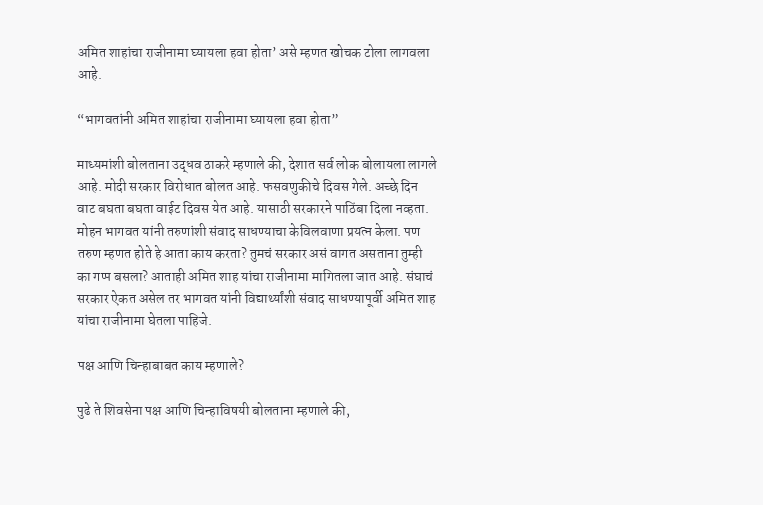अमित शाहांचा राजीनामा घ्यायला हवा होता’ असे म्हणत खोचक टोला लागवला आहे.

“भागवतांनी अमित शाहांचा राजीनामा घ्यायला हवा होता”

माध्यमांशी बोलताना उद्धव ठाकरे म्हणाले की, देशात सर्व लोक बोलायला लागले आहे. मोदी सरकार विरोधात बोलत आहे. फसवणुकीचे दिवस गेले. अच्छे दिन वाट बघता बघता वाईट दिवस येत आहे. यासाठी सरकारने पाठिंबा दिला नव्हता. मोहन भागवत यांनी तरुणांशी संवाद साधण्याचा केविलवाणा प्रयत्न केला. पण तरुण म्हणत होते हे आता काय करता? तुमचं सरकार असं वागत असताना तुम्ही का गप्प बसला? आताही अमित शाह यांचा राजीनामा मागितला जात आहे. संघाचं सरकार ऐकत असेल तर भागवत यांनी विद्यार्थ्यांशी संवाद साधण्यापूर्वी अमित शाह यांचा राजीनामा घेतला पाहिजे.

पक्ष आणि चिन्हाबाबत काय म्हणाले?

पुढे ते शिवसेना पक्ष आणि चिन्हाविषयी बोलताना म्हणाले की,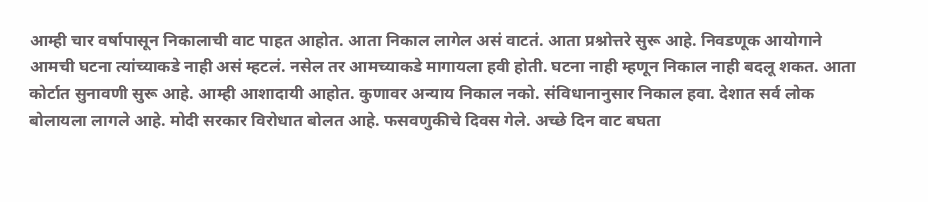आम्ही चार वर्षापासून निकालाची वाट पाहत आहोत. आता निकाल लागेल असं वाटतं. आता प्रश्नोत्तरे सुरू आहे. निवडणूक आयोगाने आमची घटना त्यांच्याकडे नाही असं म्हटलं. नसेल तर आमच्याकडे मागायला हवी होती. घटना नाही म्हणून निकाल नाही बदलू शकत. आता कोर्टात सुनावणी सुरू आहे. आम्ही आशादायी आहोत. कुणावर अन्याय निकाल नको. संविधानानुसार निकाल हवा. देशात सर्व लोक बोलायला लागले आहे. मोदी सरकार विरोधात बोलत आहे. फसवणुकीचे दिवस गेले. अच्छे दिन वाट बघता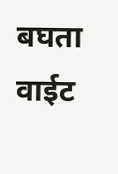बघता वाईट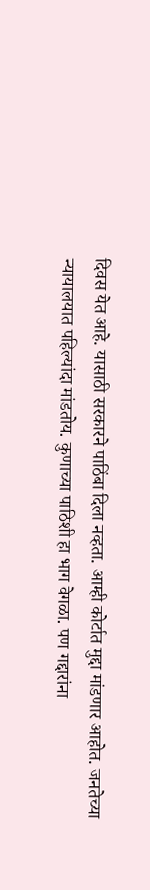दिवस येत आहे. यासाठी सरकारने पाठिंबा दिला नव्हता. आम्ही कोर्टात मुद्दा मांडणार आहोत. जनतेच्या न्यायालयात पहिल्यांदा मांडतोय. कुणाच्या पाठिशी हा भाग वेगळा. पण गद्दारांना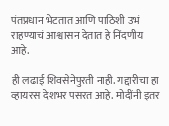पंतप्रधान भेटतात आणि पाठिशी उभं राहण्याचं आश्वासन देतात हे निंदणीय आहे.

ही लढाई शिवसेनेपुरती नाही. गद्दारीचा हा व्हायरस देशभर पसरत आहे. मोदींनी इतर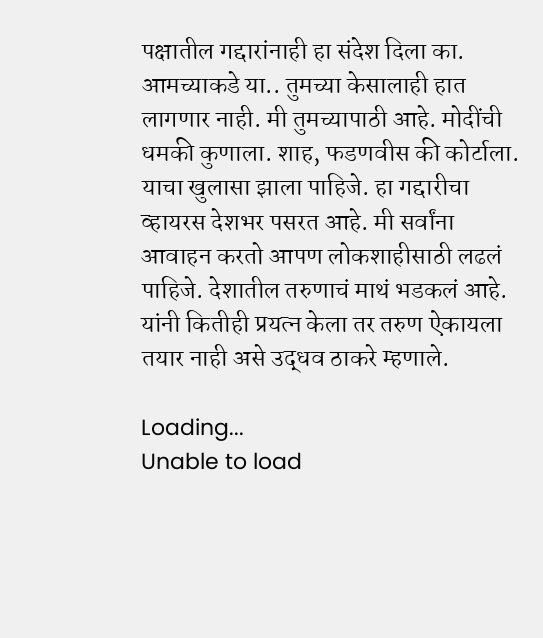पक्षातील गद्दारांनाही हा संदेश दिला का. आमच्याकडे या.. तुमच्या केसालाही हात लागणार नाही. मी तुमच्यापाठी आहे. मोदींची धमकी कुणाला. शाह, फडणवीस की कोर्टाला. याचा खुलासा झाला पाहिजे. हा गद्दारीचा व्हायरस देशभर पसरत आहे. मी सर्वांना आवाहन करतो आपण लोकशाहीसाठी लढलं पाहिजे. देशातील तरुणाचं माथं भडकलं आहे. यांनी कितीही प्रयत्न केला तर तरुण ऐकायला तयार नाही असे उद्धव ठाकरे म्हणाले.

Loading...
Unable to load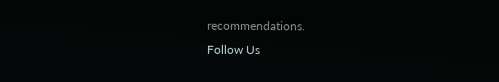recommendations.
Follow Us